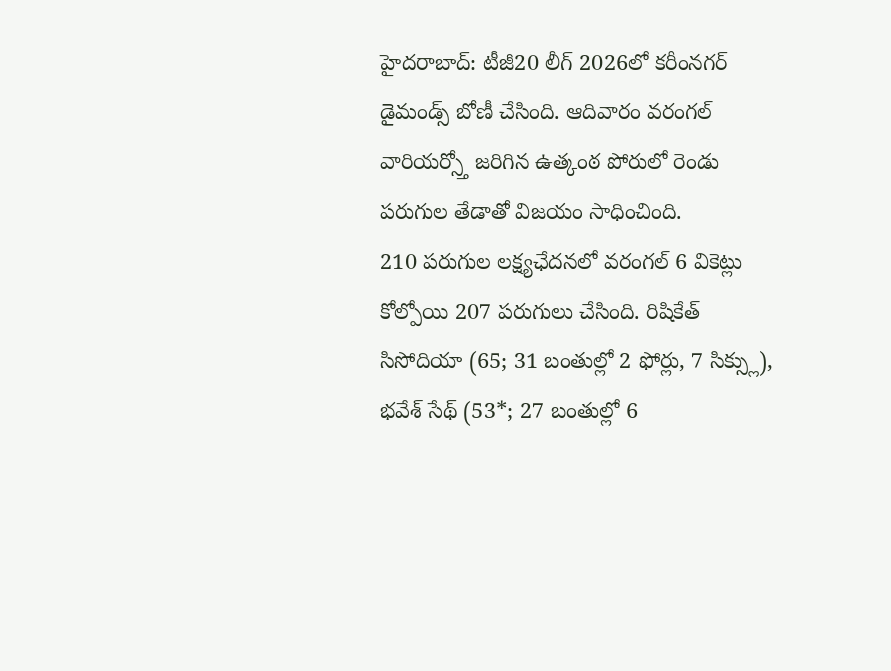హైదరాబాద్: టీజీ20 లీగ్ 2026లో కరీంనగర్ డైమండ్స్ బోణీ చేసింది. ఆదివారం వరంగల్ వారియర్స్తో జరిగిన ఉత్కంఠ పోరులో రెండు పరుగుల తేడాతో విజయం సాధించింది.
210 పరుగుల లక్ష్యఛేదనలో వరంగల్ 6 వికెట్లు కోల్పోయి 207 పరుగులు చేసింది. రిషికేత్ సిసోదియా (65; 31 బంతుల్లో 2 ఫోర్లు, 7 సిక్స్లు), భవేశ్ సేథ్ (53*; 27 బంతుల్లో 6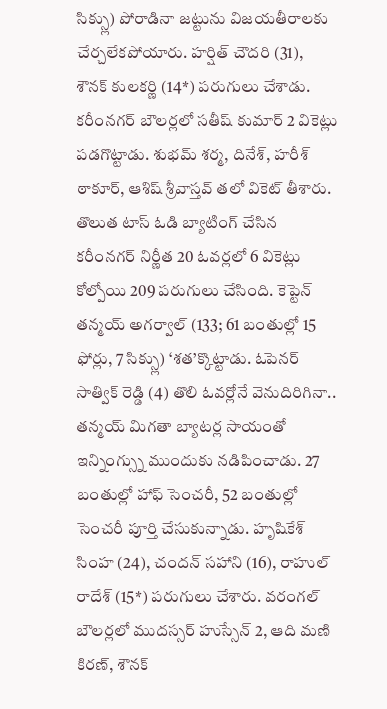సిక్స్లు) పోరాడినా జట్టును విజయతీరాలకు చేర్చలేకపోయారు. హర్షిత్ చౌదరి (31), శౌనక్ కులకర్ణి (14*) పరుగులు చేశాడు. కరీంనగర్ బౌలర్లలో సతీష్ కుమార్ 2 వికెట్లు పడగొట్టాడు. శుభమ్ శర్మ, దినేశ్, హరీశ్ ఠాకూర్, ఆశిష్ శ్రీవాస్తవ్ తలో వికెట్ తీశారు.
తొలుత టాస్ ఓడి బ్యాటింగ్ చేసిన కరీంనగర్ నిర్ణీత 20 ఓవర్లలో 6 వికెట్లు కోల్పోయి 209 పరుగులు చేసింది. కెప్టెన్ తన్మయ్ అగర్వాల్ (133; 61 బంతుల్లో 15 ఫోర్లు, 7 సిక్స్లు) ‘శత’క్కొట్టాడు. ఓపెనర్ సాత్విక్ రెడ్డి (4) తొలి ఓవర్లోనే వెనుదిరిగినా.. తన్మయ్ మిగతా బ్యాటర్ల సాయంతో ఇన్నింగ్స్ను ముందుకు నడిపించాడు. 27 బంతుల్లో హాఫ్ సెంచరీ, 52 బంతుల్లో సెంచరీ పూర్తి చేసుకున్నాడు. హృషికేశ్ సింహ (24), చందన్ సహాని (16), రాహుల్ రాదేశ్ (15*) పరుగులు చేశారు. వరంగల్ బౌలర్లలో ముదస్సర్ హుస్సేన్ 2, ఆది మణి కిరణ్, శౌనక్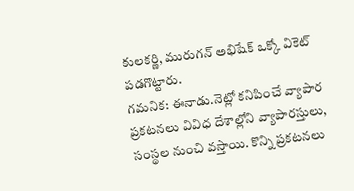కులకర్ణి, మురుగన్ అభిషేక్ ఒక్కో వికెట్ పడగొట్టారు.
గమనిక: ఈనాడు.నెట్లో కనిపించే వ్యాపార ప్రకటనలు వివిధ దేశాల్లోని వ్యాపారస్తులు, సంస్థల నుంచి వస్తాయి. కొన్ని ప్రకటనలు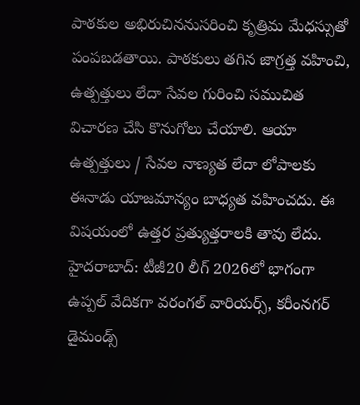పాఠకుల అభిరుచిననుసరించి కృత్రిమ మేధస్సుతో పంపబడతాయి. పాఠకులు తగిన జాగ్రత్త వహించి, ఉత్పత్తులు లేదా సేవల గురించి సముచిత విచారణ చేసి కొనుగోలు చేయాలి. ఆయా ఉత్పత్తులు / సేవల నాణ్యత లేదా లోపాలకు ఈనాడు యాజమాన్యం బాధ్యత వహించదు. ఈ విషయంలో ఉత్తర ప్రత్యుత్తరాలకి తావు లేదు.
హైదరాబాద్: టీజీ20 లీగ్ 2026లో భాగంగా ఉప్పల్ వేదికగా వరంగల్ వారియర్స్, కరీంనగర్ డైమండ్స్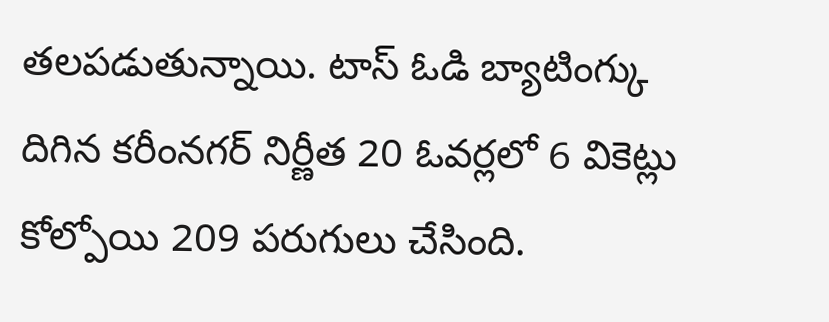తలపడుతున్నాయి. టాస్ ఓడి బ్యాటింగ్కు దిగిన కరీంనగర్ నిర్ణీత 20 ఓవర్లలో 6 వికెట్లు కోల్పోయి 209 పరుగులు చేసింది.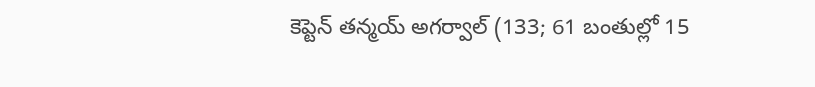కెప్టెన్ తన్మయ్ అగర్వాల్ (133; 61 బంతుల్లో 15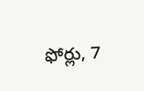ఫోర్లు, 7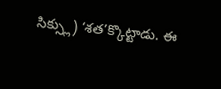సిక్స్లు) ‘శత’క్కొట్టాడు. ఈ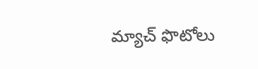మ్యాచ్ ఫొటోలు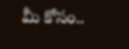మీ కోసం..